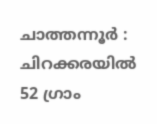ചാത്തന്നൂർ : ചിറക്കരയിൽ 52 ഗ്രാം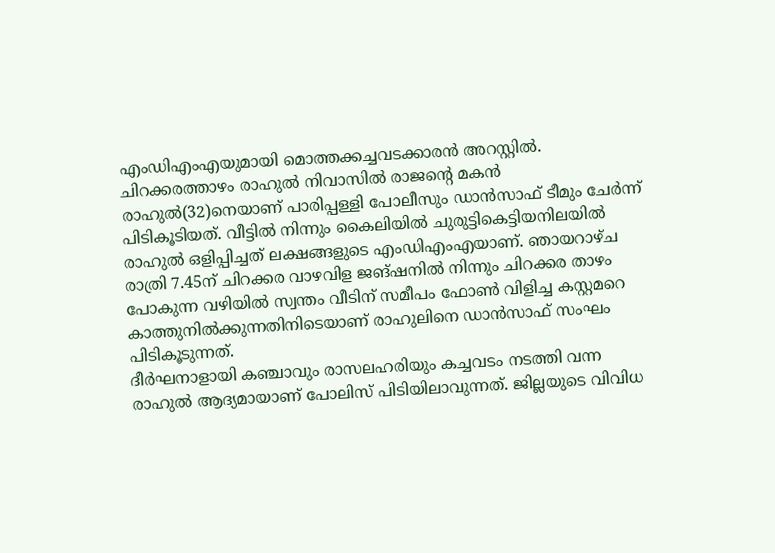എംഡിഎംഎയുമായി മൊത്തക്കച്ചവടക്കാരൻ അറസ്റ്റിൽ. ചിറക്കരത്താഴം രാഹുൽ നിവാസിൽ രാജന്റെ മകൻ രാഹുൽ(32)നെയാണ് പാരിപ്പള്ളി പോലീസും ഡാൻസാഫ് ടീമും ചേർന്ന് പിടികൂടിയത്. വീട്ടിൽ നിന്നും കൈലിയിൽ ചുരുട്ടികെട്ടിയനിലയിൽ രാഹുൽ ഒളിപ്പിച്ചത് ലക്ഷങ്ങളുടെ എംഡിഎംഎയാണ്. ഞായറാഴ്ച രാത്രി 7.45ന് ചിറക്കര വാഴവിള ജങ്ഷനിൽ നിന്നും ചിറക്കര താഴം പോകുന്ന വഴിയിൽ സ്വന്തം വീടിന് സമീപം ഫോൺ വിളിച്ച കസ്റ്റമറെ കാത്തുനിൽക്കുന്നതിനിടെയാണ് രാഹുലിനെ ഡാൻസാഫ് സംഘം പിടികൂടുന്നത്.
ദീർഘനാളായി കഞ്ചാവും രാസലഹരിയും കച്ചവടം നടത്തി വന്ന രാഹുൽ ആദ്യമായാണ് പോലിസ് പിടിയിലാവുന്നത്. ജില്ലയുടെ വിവിധ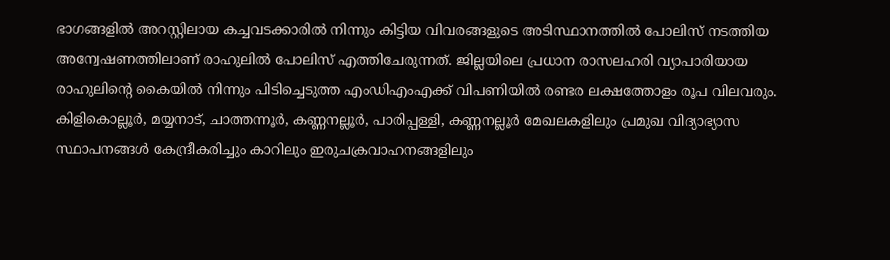ഭാഗങ്ങളിൽ അറസ്റ്റിലായ കച്ചവടക്കാരിൽ നിന്നും കിട്ടിയ വിവരങ്ങളുടെ അടിസ്ഥാനത്തിൽ പോലിസ് നടത്തിയ അന്വേഷണത്തിലാണ് രാഹുലിൽ പോലിസ് എത്തിചേരുന്നത്. ജില്ലയിലെ പ്രധാന രാസലഹരി വ്യാപാരിയായ രാഹുലിന്റെ കൈയിൽ നിന്നും പിടിച്ചെടുത്ത എംഡിഎംഎക്ക് വിപണിയിൽ രണ്ടര ലക്ഷത്തോളം രൂപ വിലവരും.
കിളികൊല്ലൂർ, മയ്യനാട്, ചാത്തന്നൂർ, കണ്ണനല്ലൂർ, പാരിപ്പള്ളി, കണ്ണനല്ലൂർ മേഖലകളിലും പ്രമുഖ വിദ്യാഭ്യാസ സ്ഥാപനങ്ങൾ കേന്ദ്രീകരിച്ചും കാറിലും ഇരുചക്രവാഹനങ്ങളിലും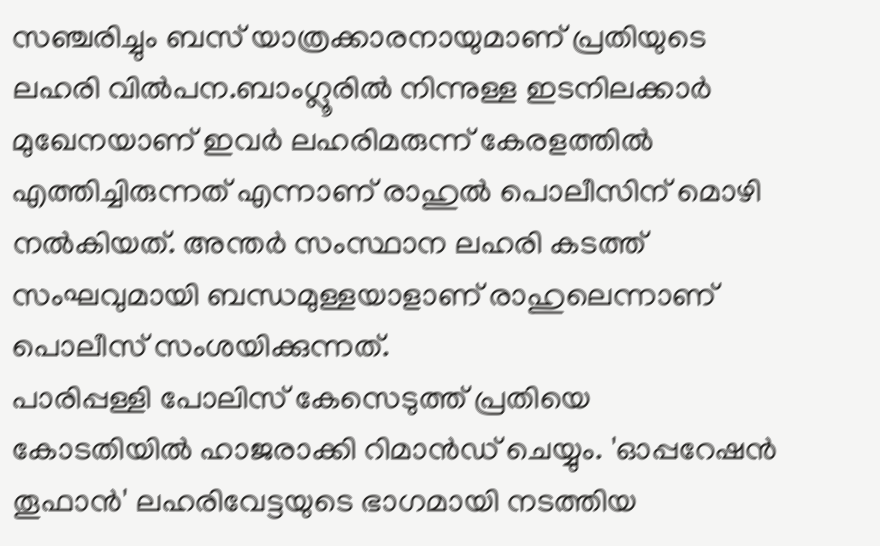സഞ്ചരിച്ചും ബസ് യാത്രക്കാരനായുമാണ് പ്രതിയുടെ ലഹരി വിൽപന.ബാംഗ്ലൂരിൽ നിന്നുള്ള ഇടനിലക്കാർ മുഖേനയാണ് ഇവർ ലഹരിമരുന്ന് കേരളത്തിൽ എത്തിച്ചിരുന്നത് എന്നാണ് രാഹുൽ പൊലീസിന് മൊഴി നൽകിയത്. അന്തർ സംസ്ഥാന ലഹരി കടത്ത് സംഘവുമായി ബന്ധമുള്ളയാളാണ് രാഹുലെന്നാണ് പൊലീസ് സംശയിക്കുന്നത്.
പാരിപ്പള്ളി പോലിസ് കേസെടുത്ത് പ്രതിയെ കോടതിയിൽ ഹാജരാക്കി റിമാൻഡ് ചെയ്യും. 'ഓപ്പറേഷൻ തൂഫാൻ' ലഹരിവേട്ടയുടെ ഭാഗമായി നടത്തിയ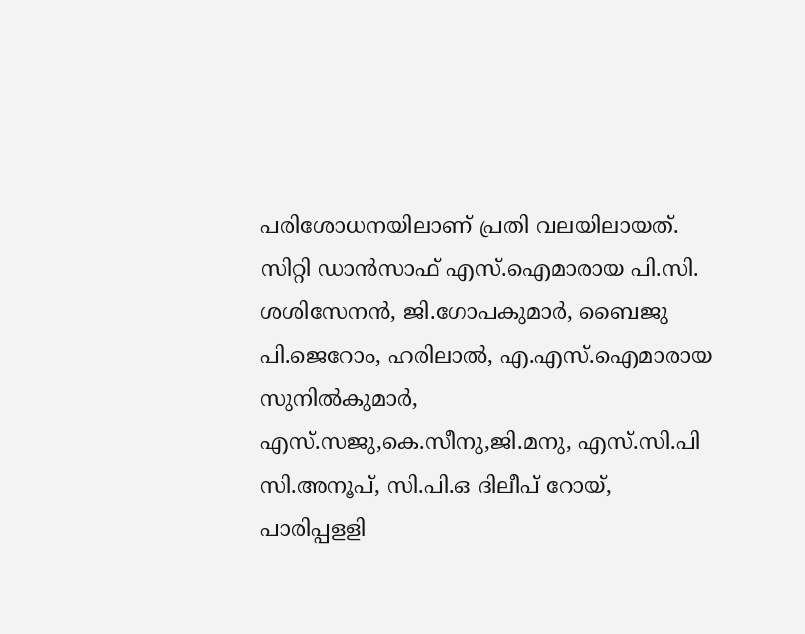പരിശോധനയിലാണ് പ്രതി വലയിലായത്. സിറ്റി ഡാൻസാഫ് എസ്.ഐമാരായ പി.സി. ശശിസേനൻ, ജി.ഗോപകുമാർ, ബൈജു പി.ജെറോം, ഹരിലാൽ, എ.എസ്.ഐമാരായ സുനിൽകുമാർ, എസ്.സജു,കെ.സീനു,ജി.മനു, എസ്.സി.പി സി.അനൂപ്, സി.പി.ഒ ദിലീപ് റോയ്, പാരിപ്പളളി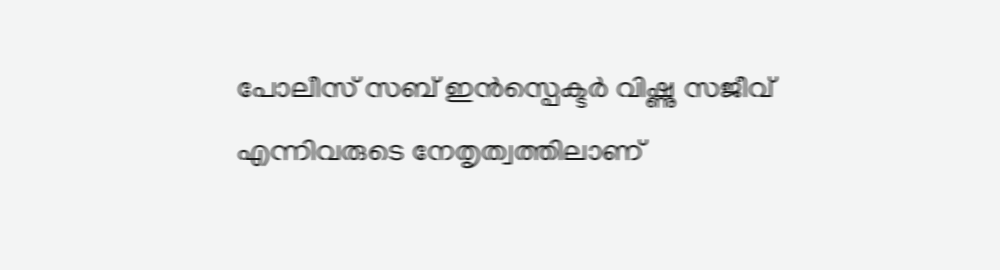പോലീസ് സബ് ഇൻസ്പെക്ടർ വിഷ്ണു സജീവ് എന്നിവരുടെ നേതൃത്വത്തിലാണ്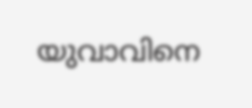യുവാവിനെ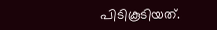പിടികൂടിയത്.